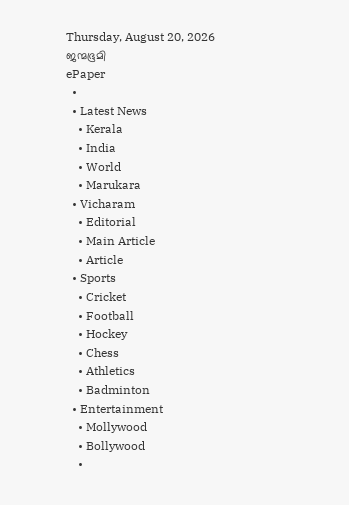Thursday, August 20, 2026
ജന്മഭൂമി
ePaper
  •
  • Latest News
    • Kerala
    • India
    • World
    • Marukara
  • Vicharam
    • Editorial
    • Main Article
    • Article
  • Sports
    • Cricket
    • Football
    • Hockey
    • Chess
    • Athletics
    • Badminton
  • Entertainment
    • Mollywood
    • Bollywood
    •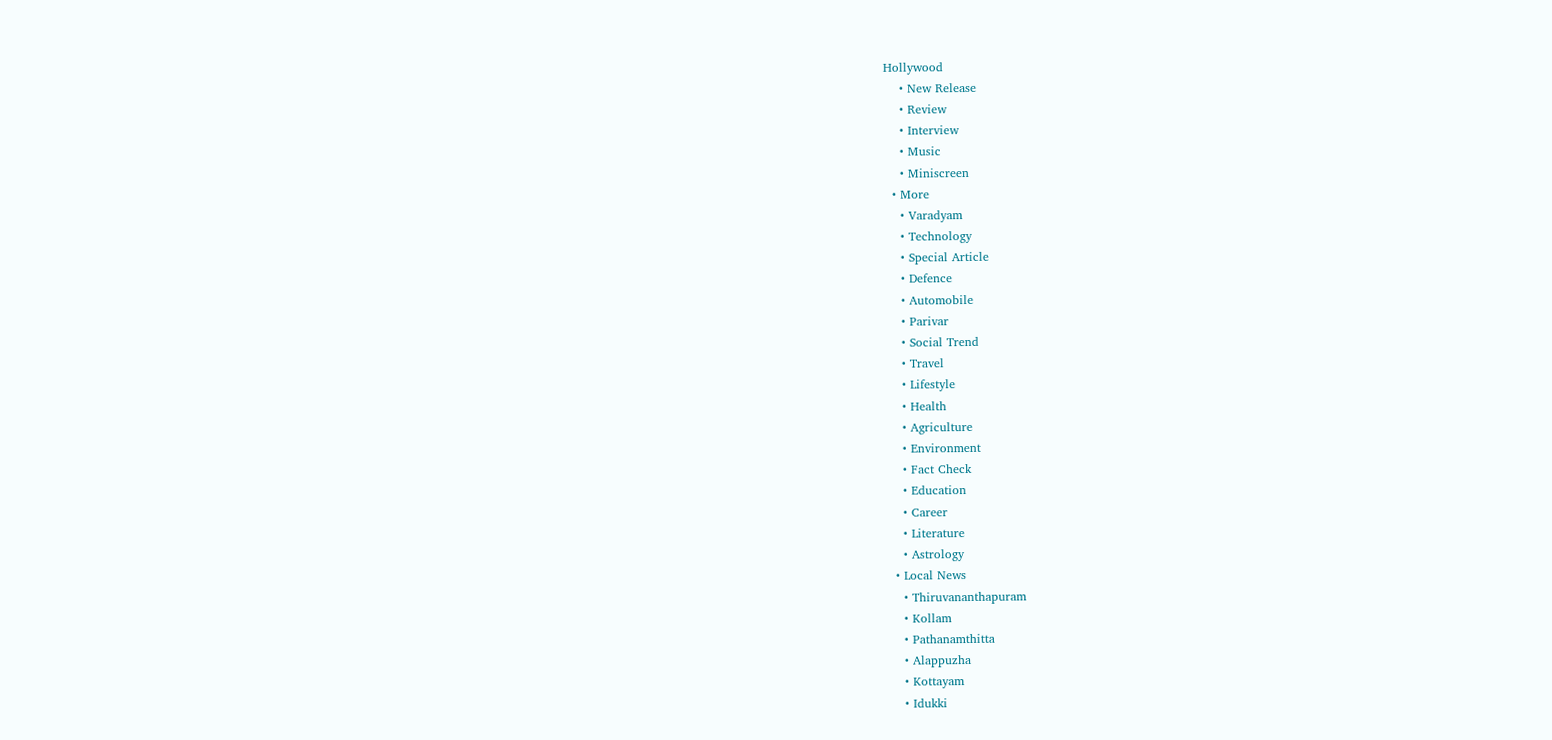Hollywood
    • New Release
    • Review
    • Interview
    • Music
    • Miniscreen
  • More
    • Varadyam
    • Technology
    • Special Article
    • Defence
    • Automobile
    • Parivar
    • Social Trend
    • Travel
    • Lifestyle
    • Health
    • Agriculture
    • Environment
    • Fact Check
    • Education
    • Career
    • Literature
    • Astrology
  • Local News
    • Thiruvananthapuram
    • Kollam
    • Pathanamthitta
    • Alappuzha
    • Kottayam
    • Idukki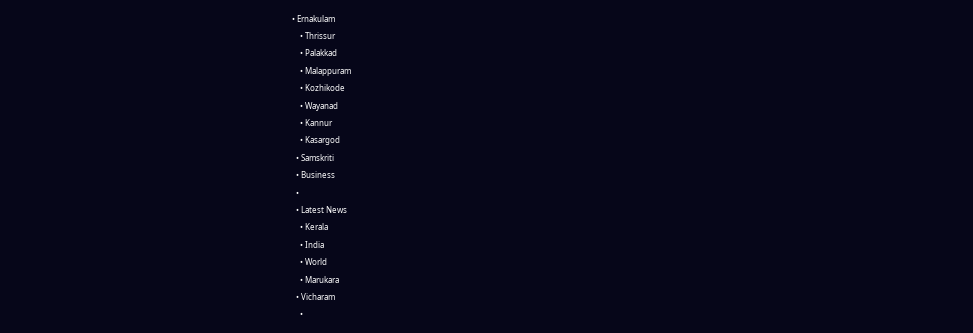• Ernakulam
    • Thrissur
    • Palakkad
    • Malappuram
    • Kozhikode
    • Wayanad
    • Kannur
    • Kasargod
  • Samskriti
  • Business
  •
  • Latest News
    • Kerala
    • India
    • World
    • Marukara
  • Vicharam
    •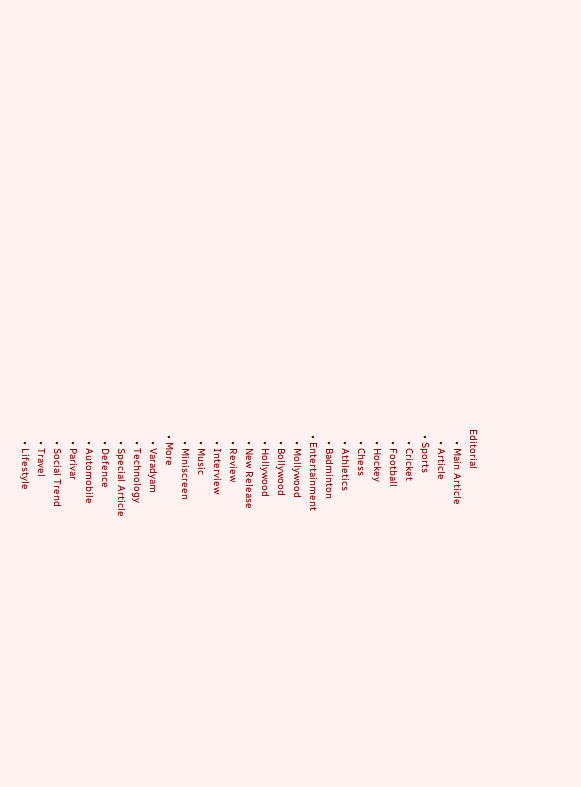Editorial
    • Main Article
    • Article
  • Sports
    • Cricket
    • Football
    • Hockey
    • Chess
    • Athletics
    • Badminton
  • Entertainment
    • Mollywood
    • Bollywood
    • Hollywood
    • New Release
    • Review
    • Interview
    • Music
    • Miniscreen
  • More
    • Varadyam
    • Technology
    • Special Article
    • Defence
    • Automobile
    • Parivar
    • Social Trend
    • Travel
    • Lifestyle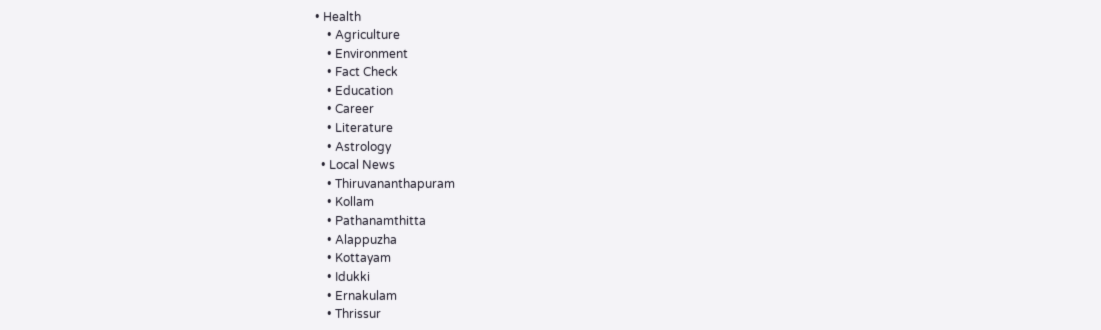• Health
    • Agriculture
    • Environment
    • Fact Check
    • Education
    • Career
    • Literature
    • Astrology
  • Local News
    • Thiruvananthapuram
    • Kollam
    • Pathanamthitta
    • Alappuzha
    • Kottayam
    • Idukki
    • Ernakulam
    • Thrissur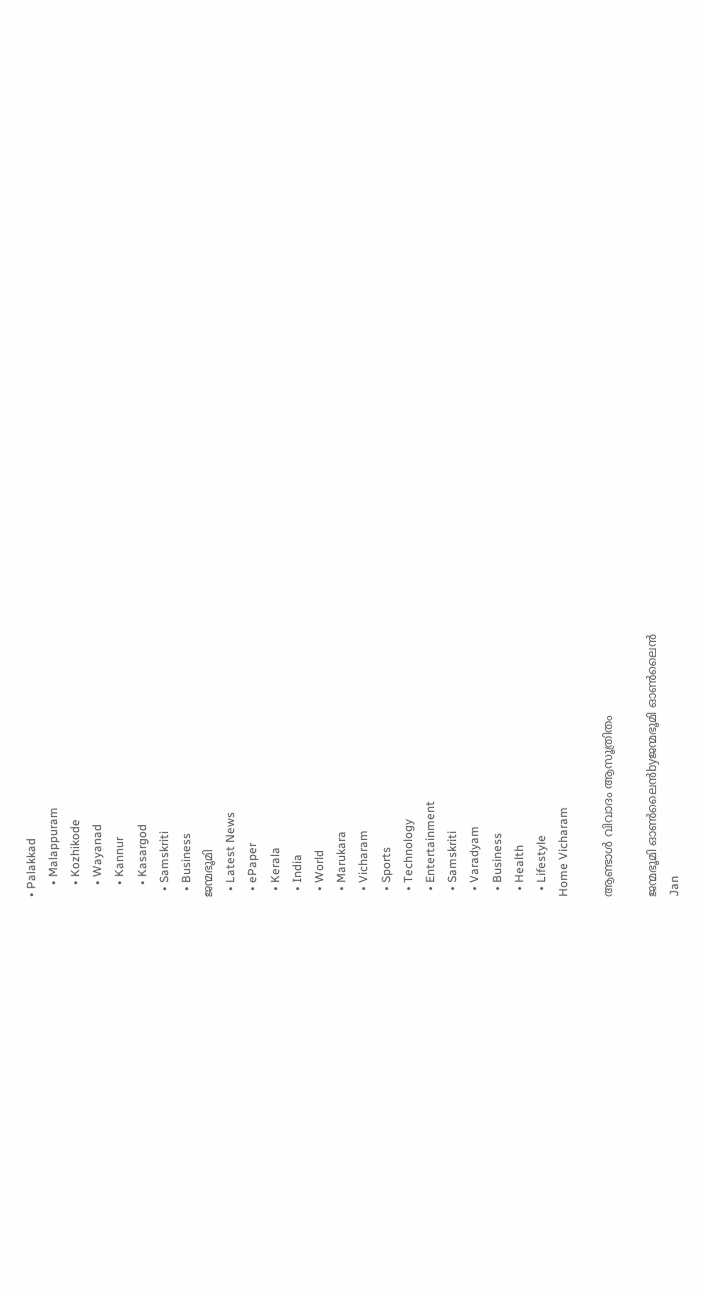• Palakkad
    • Malappuram
    • Kozhikode
    • Wayanad
    • Kannur
    • Kasargod
  • Samskriti
  • Business
ജന്മഭൂമി
  • Latest News
  • ePaper
  • Kerala
  • India
  • World
  • Marukara
  • Vicharam
  • Sports
  • Technology
  • Entertainment
  • Samskriti
  • Varadyam
  • Business
  • Health
  • Lifestyle
Home Vicharam

ആണ്ടാള്‍ വിവാദം ആസൂത്രിതം

ജന്മഭൂമി ഓണ്‍ലൈന്‍byജന്മഭൂമി ഓണ്‍ലൈന്‍
Jan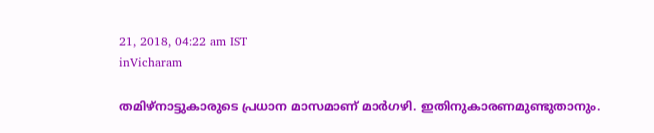21, 2018, 04:22 am IST
inVicharam

തമിഴ്‌നാട്ടുകാരുടെ പ്രധാന മാസമാണ് മാര്‍ഗഴി. ഇതിനുകാരണമുണ്ടുതാനും.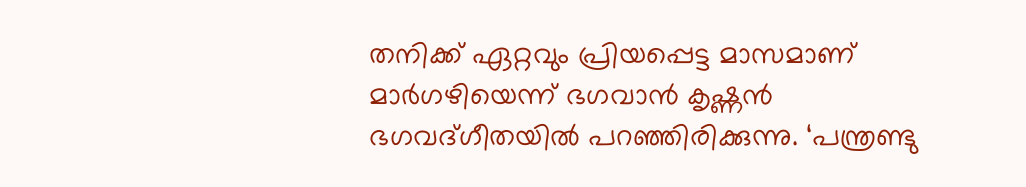തനിക്ക് ഏറ്റവും പ്രിയപ്പെട്ട മാസമാണ് മാര്‍ഗഴിയെന്ന് ഭഗവാന്‍ കൃഷ്ണന്‍ ഭഗവദ്ഗീതയില്‍ പറഞ്ഞിരിക്കുന്നു. ‘പന്ത്രണ്ടു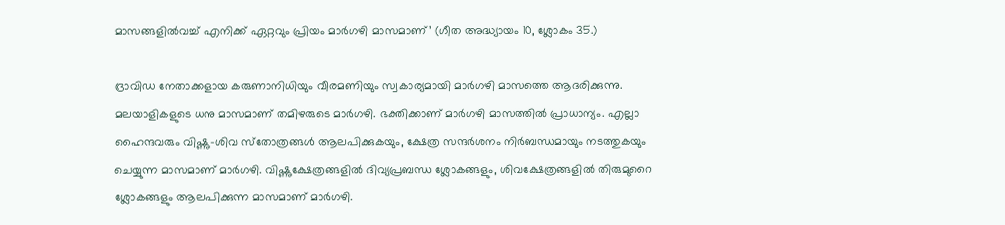മാസങ്ങളില്‍വച്ച് എനിക്ക് ഏറ്റവും പ്രിയം മാര്‍ഗഴി മാസമാണ്’ (ഗീത അദ്ധ്യായം 10, ശ്ലോകം 35.)

ദ്രാവിഡ നേതാക്കളായ കരുണാനിധിയും വീരമണിയും സ്വകാര്യമായി മാര്‍ഗഴി മാസത്തെ ആദരിക്കുന്നു. മലയാളികളുടെ ധനു മാസമാണ് തമിഴരുടെ മാര്‍ഗഴി. ഭക്തിക്കാണ് മാര്‍ഗഴി മാസത്തില്‍ പ്രാധാന്യം. എല്ലാ ഹൈന്ദവരും വിഷ്ണു-ശിവ സ്‌തോത്രങ്ങള്‍ ആലപിക്കുകയും, ക്ഷേത്ര സന്ദര്‍ശനം നിര്‍ബന്ധമായും നടത്തുകയും ചെയ്യുന്ന മാസമാണ് മാര്‍ഗഴി. വിഷ്ണുക്ഷേത്രങ്ങളില്‍ ദിവ്യപ്രബന്ധ ശ്ലോകങ്ങളും, ശിവക്ഷേത്രങ്ങളില്‍ തിരുമുറൈ ശ്ലോകങ്ങളും ആലപിക്കുന്ന മാസമാണ് മാര്‍ഗഴി.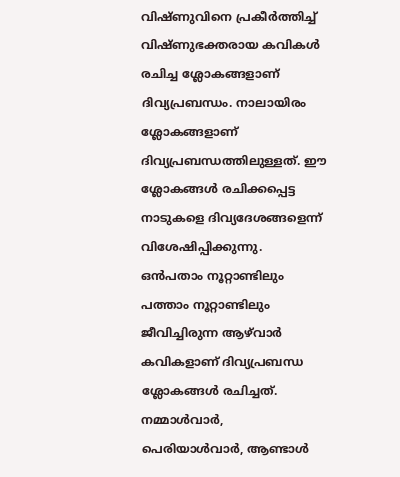വിഷ്ണുവിനെ പ്രകീര്‍ത്തിച്ച് വിഷ്ണുഭക്തരായ കവികള്‍ രചിച്ച ശ്ലോകങ്ങളാണ് ദിവ്യപ്രബന്ധം. നാലായിരം ശ്ലോകങ്ങളാണ് ദിവ്യപ്രബന്ധത്തിലുള്ളത്. ഈ ശ്ലോകങ്ങള്‍ രചിക്കപ്പെട്ട നാടുകളെ ദിവ്യദേശങ്ങളെന്ന് വിശേഷിപ്പിക്കുന്നു. ഒന്‍പതാം നൂറ്റാണ്ടിലും പത്താം നൂറ്റാണ്ടിലും ജീവിച്ചിരുന്ന ആഴ്‌വാര്‍ കവികളാണ് ദിവ്യപ്രബന്ധ ശ്ലോകങ്ങള്‍ രചിച്ചത്. നമ്മാള്‍വാര്‍, പെരിയാള്‍വാര്‍, ആണ്ടാള്‍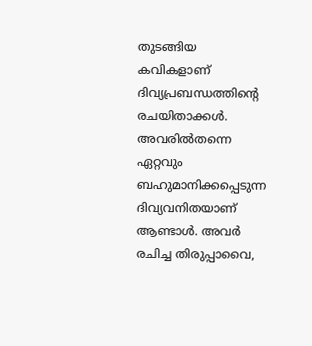തുടങ്ങിയ കവികളാണ് ദിവ്യപ്രബന്ധത്തിന്റെ രചയിതാക്കള്‍. അവരില്‍തന്നെ ഏറ്റവും ബഹുമാനിക്കപ്പെടുന്ന ദിവ്യവനിതയാണ് ആണ്ടാള്‍. അവര്‍ രചിച്ച തിരുപ്പാവൈ,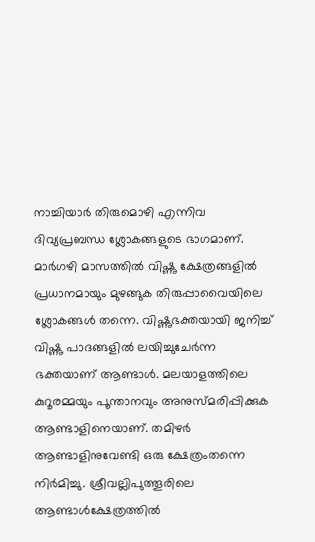നാച്ചിയാര്‍ തിരുമൊഴി എന്നിവ ദിവ്യപ്രബന്ധ ശ്ലോകങ്ങളുടെ ഭാഗമാണ്. മാര്‍ഗഴി മാസത്തില്‍ വിഷ്ണു ക്ഷേത്രങ്ങളില്‍ പ്രധാനമായും മുഴങ്ങുക തിരുപ്പാവൈയിലെ ശ്ലോകങ്ങള്‍ തന്നെ. വിഷ്ണുഭക്തയായി ജനിച്ച് വിഷ്ണു പാദങ്ങളില്‍ ലയിച്ചുചേര്‍ന്ന ഭക്തയാണ് ആണ്ടാള്‍. മലയാളത്തിലെ കുറൂരമ്മയും പൂന്താനവും അനുസ്മരിപ്പിക്കുക ആണ്ടാളിനെയാണ്. തമിഴര്‍ ആണ്ടാളിനുവേണ്ടി ഒരു ക്ഷേത്രംതന്നെ നിര്‍മിച്ചു. ശ്രീവല്ലിപുത്തൂരിലെ ആണ്ടാള്‍ക്ഷേത്രത്തില്‍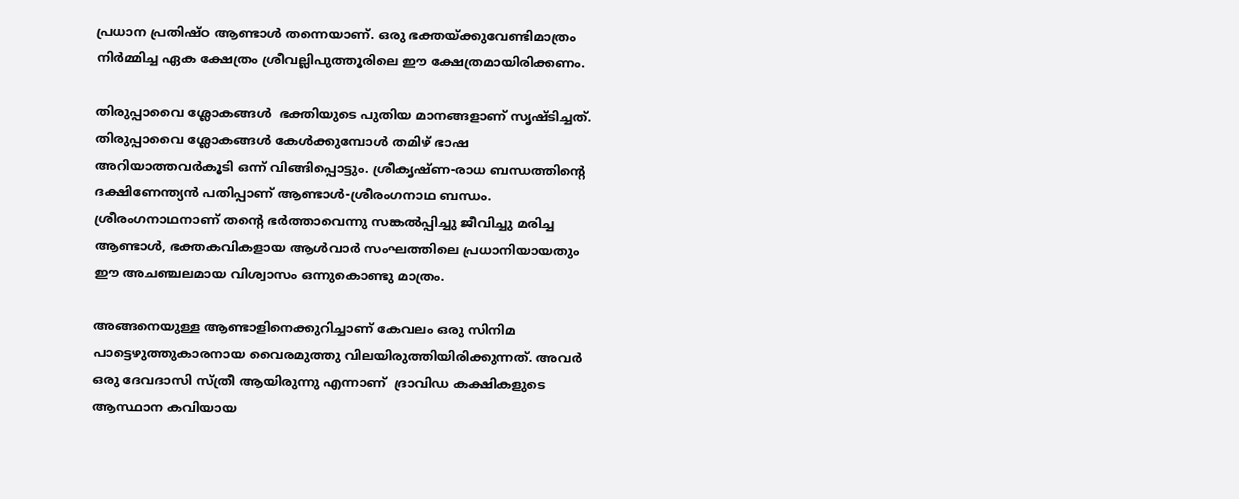പ്രധാന പ്രതിഷ്ഠ ആണ്ടാള്‍ തന്നെയാണ്. ഒരു ഭക്തയ്‌ക്കുവേണ്ടിമാത്രം നിര്‍മ്മിച്ച ഏക ക്ഷേത്രം ശ്രീവല്ലിപുത്തൂരിലെ ഈ ക്ഷേത്രമായിരിക്കണം.

തിരുപ്പാവൈ ശ്ലോകങ്ങള്‍  ഭക്തിയുടെ പുതിയ മാനങ്ങളാണ് സൃഷ്ടിച്ചത്.  തിരുപ്പാവൈ ശ്ലോകങ്ങള്‍ കേള്‍ക്കുമ്പോള്‍ തമിഴ് ഭാഷ അറിയാത്തവര്‍കൂടി ഒന്ന് വിങ്ങിപ്പൊട്ടും. ശ്രീകൃഷ്ണ-രാധ ബന്ധത്തിന്റെ ദക്ഷിണേന്ത്യന്‍ പതിപ്പാണ് ആണ്ടാള്‍-ശ്രീരംഗനാഥ ബന്ധം. ശ്രീരംഗനാഥനാണ് തന്റെ ഭര്‍ത്താവെന്നു സങ്കല്‍പ്പിച്ചു ജീവിച്ചു മരിച്ച ആണ്ടാള്‍, ഭക്തകവികളായ ആള്‍വാര്‍ സംഘത്തിലെ പ്രധാനിയായതും ഈ അചഞ്ചലമായ വിശ്വാസം ഒന്നുകൊണ്ടു മാത്രം.

അങ്ങനെയുള്ള ആണ്ടാളിനെക്കുറിച്ചാണ് കേവലം ഒരു സിനിമ പാട്ടെഴുത്തുകാരനായ വൈരമുത്തു വിലയിരുത്തിയിരിക്കുന്നത്. അവര്‍ ഒരു ദേവദാസി സ്ത്രീ ആയിരുന്നു എന്നാണ്  ദ്രാവിഡ കക്ഷികളുടെ ആസ്ഥാന കവിയായ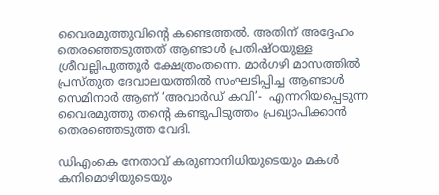വൈരമുത്തുവിന്റെ കണ്ടെത്തല്‍. അതിന് അദ്ദേഹം തെരഞ്ഞെടുത്തത് ആണ്ടാള്‍ പ്രതിഷ്ഠയുള്ള ശ്രീവല്ലിപുത്തൂര്‍ ക്ഷേത്രംതന്നെ. മാര്‍ഗഴി മാസത്തില്‍ പ്രസ്തുത ദേവാലയത്തില്‍ സംഘടിപ്പിച്ച ആണ്ടാള്‍ സെമിനാര്‍ ആണ് ‘അവാര്‍ഡ് കവി’-  എന്നറിയപ്പെടുന്ന വൈരമുത്തു തന്റെ കണ്ടുപിടുത്തം പ്രഖ്യാപിക്കാന്‍ തെരഞ്ഞെടുത്ത വേദി.

ഡിഎംകെ നേതാവ് കരുണാനിധിയുടെയും മകള്‍ കനിമൊഴിയുടെയും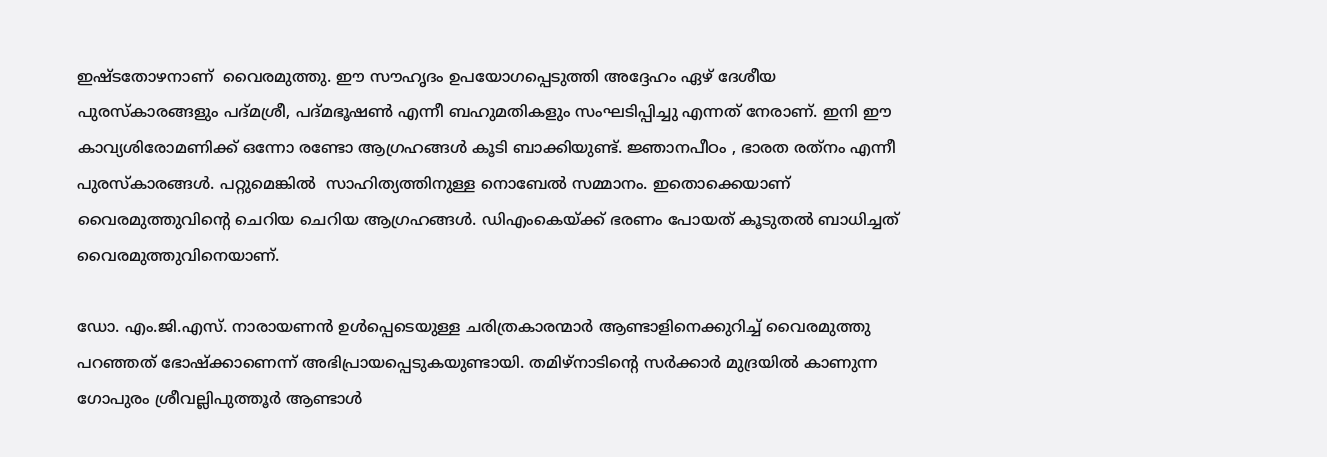ഇഷ്ടതോഴനാണ്  വൈരമുത്തു. ഈ സൗഹൃദം ഉപയോഗപ്പെടുത്തി അദ്ദേഹം ഏഴ് ദേശീയ പുരസ്‌കാരങ്ങളും പദ്മശ്രീ, പദ്മഭൂഷണ്‍ എന്നീ ബഹുമതികളും സംഘടിപ്പിച്ചു എന്നത് നേരാണ്. ഇനി ഈ കാവ്യശിരോമണിക്ക് ഒന്നോ രണ്ടോ ആഗ്രഹങ്ങള്‍ കൂടി ബാക്കിയുണ്ട്. ജ്ഞാനപീഠം , ഭാരത രത്‌നം എന്നീ പുരസ്‌കാരങ്ങള്‍. പറ്റുമെങ്കില്‍  സാഹിത്യത്തിനുള്ള നൊബേല്‍ സമ്മാനം. ഇതൊക്കെയാണ് വൈരമുത്തുവിന്റെ ചെറിയ ചെറിയ ആഗ്രഹങ്ങള്‍. ഡിഎംകെയ്‌ക്ക് ഭരണം പോയത് കൂടുതല്‍ ബാധിച്ചത് വൈരമുത്തുവിനെയാണ്.

ഡോ. എം.ജി.എസ്. നാരായണന്‍ ഉള്‍പ്പെടെയുള്ള ചരിത്രകാരന്മാര്‍ ആണ്ടാളിനെക്കുറിച്ച് വൈരമുത്തു പറഞ്ഞത് ഭോഷ്‌ക്കാണെന്ന് അഭിപ്രായപ്പെടുകയുണ്ടായി. തമിഴ്‌നാടിന്റെ സര്‍ക്കാര്‍ മുദ്രയില്‍ കാണുന്ന ഗോപുരം ശ്രീവല്ലിപുത്തൂര്‍ ആണ്ടാള്‍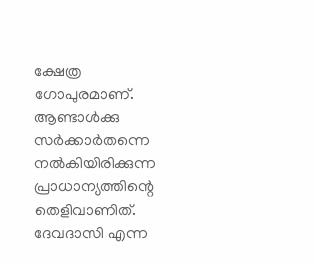ക്ഷേത്ര ഗോപുരമാണ്. ആണ്ടാള്‍ക്കു സര്‍ക്കാര്‍തന്നെ നല്‍കിയിരിക്കുന്ന പ്രാധാന്യത്തിന്റെ തെളിവാണിത്. ദേവദാസി എന്ന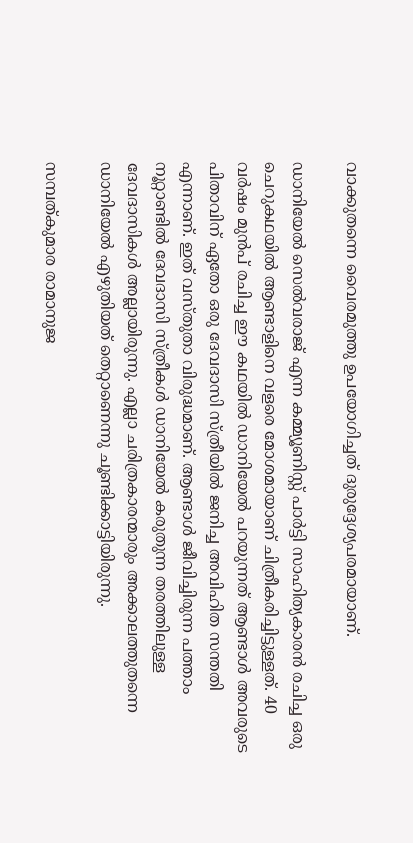വാക്കുതന്നെ വൈരമുത്തു ഉപയോഗിച്ചത് ദുരുദ്ദേശ്യപരമായാണ്.

ഡാനിയേല്‍ സെല്‍വരാജ് എന്ന കമ്മ്യൂണിസ്റ്റ് പാര്‍ട്ടി സാഹിത്യകാരന്‍ രചിച്ച ഒരു ചെറുകഥയില്‍ ആണ്ടാളിനെ വളരെ മോശമായാണ് ചിത്രീകരിച്ചിട്ടുള്ളത്. 40 വര്‍ഷം മുന്‍പ് രചിച്ച ഈ കഥയില്‍ ഡാനിയേല്‍ പറയുന്നത് ആണ്ടാള്‍ അവരുടെ പിതാവിന് ഏതോ ഒരു ദേവദാസി സ്ത്രീയില്‍ ജനിച്ച അവിഹിത സന്തതി എന്നാണ്. ഇത് വസ്തുതാ വിരുദ്ധമാണ്. ആണ്ടാള്‍ ജീവിച്ചിരുന്ന പത്താം നൂറ്റാണ്ടില്‍ ദേവദാസി സ്ത്രീകള്‍ ഡാനിയേല്‍ കരുതുന്ന തരത്തിലുള്ള ദേവദാസികള്‍ അല്ലായിരുന്നു. എല്ലാ ചരിത്രകാരന്മാരും അക്കാലത്തുതന്നെ ഡാനിയേല്‍ എഴുതിയത് തെറ്റാണെന്നു ചൂണ്ടിക്കാട്ടിയിരുന്നു.

സമ്പത്കുമാര രാമാനുജ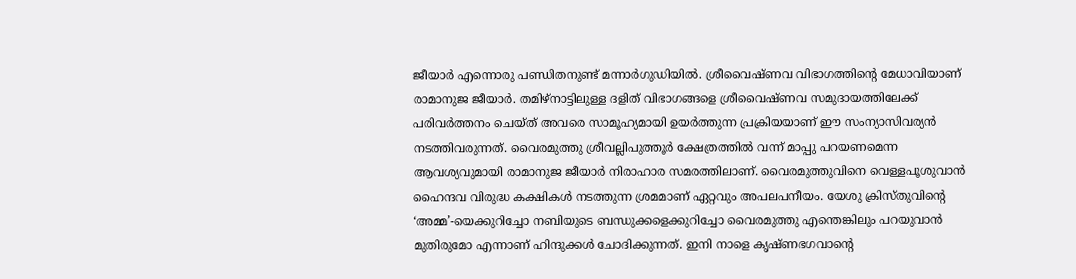ജീയാര്‍ എന്നൊരു പണ്ഡിതനുണ്ട് മന്നാര്‍ഗുഡിയില്‍. ശ്രീവൈഷ്ണവ വിഭാഗത്തിന്റെ മേധാവിയാണ് രാമാനുജ ജീയാര്‍. തമിഴ്‌നാട്ടിലുള്ള ദളിത് വിഭാഗങ്ങളെ ശ്രീവൈഷ്ണവ സമുദായത്തിലേക്ക് പരിവര്‍ത്തനം ചെയ്ത് അവരെ സാമൂഹ്യമായി ഉയര്‍ത്തുന്ന പ്രക്രിയയാണ് ഈ സംന്യാസിവര്യന്‍ നടത്തിവരുന്നത്. വൈരമുത്തു ശ്രീവല്ലിപുത്തൂര്‍ ക്ഷേത്രത്തില്‍ വന്ന് മാപ്പു പറയണമെന്ന ആവശ്യവുമായി രാമാനുജ ജീയാര്‍ നിരാഹാര സമരത്തിലാണ്. വൈരമുത്തുവിനെ വെള്ളപൂശുവാന്‍ ഹൈന്ദവ വിരുദ്ധ കക്ഷികള്‍ നടത്തുന്ന ശ്രമമാണ് ഏറ്റവും അപലപനീയം. യേശു ക്രിസ്തുവിന്റെ ‘അമ്മ’-യെക്കുറിച്ചോ നബിയുടെ ബന്ധുക്കളെക്കുറിച്ചോ വൈരമുത്തു എന്തെങ്കിലും പറയുവാന്‍ മുതിരുമോ എന്നാണ് ഹിന്ദുക്കള്‍ ചോദിക്കുന്നത്. ഇനി നാളെ കൃഷ്ണഭഗവാന്റെ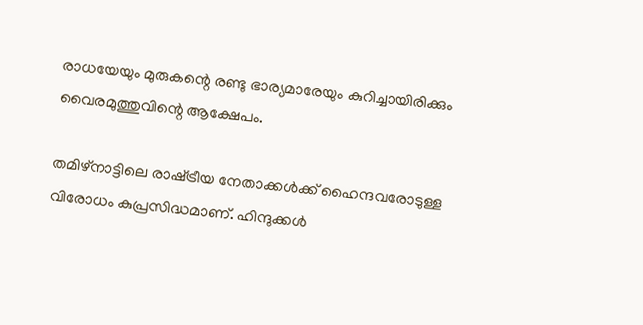രാധയേയും മുരുകന്റെ രണ്ടു ഭാര്യമാരേയും കുറിച്ചായിരിക്കും വൈരമുത്തുവിന്റെ ആക്ഷേപം.

തമിഴ്‌നാട്ടിലെ രാഷ്‌ട്രീയ നേതാക്കള്‍ക്ക് ഹൈന്ദവരോടുള്ള വിരോധം കുപ്രസിദ്ധമാണ്. ഹിന്ദുക്കള്‍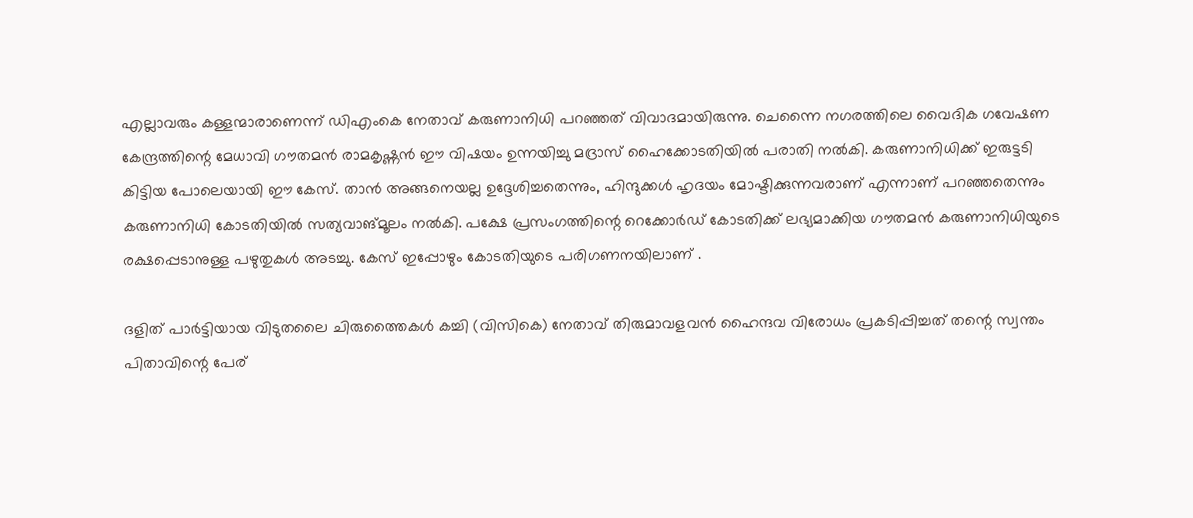എല്ലാവരും കള്ളന്മാരാണെന്ന് ഡിഎംകെ നേതാവ് കരുണാനിധി പറഞ്ഞത് വിവാദമായിരുന്നു. ചെന്നൈ നഗരത്തിലെ വൈദിക ഗവേഷണ കേന്ദ്രത്തിന്റെ മേധാവി ഗൗതമന്‍ രാമകൃഷ്ണന്‍ ഈ വിഷയം ഉന്നയിച്ചു മദ്രാസ് ഹൈക്കോടതിയില്‍ പരാതി നല്‍കി. കരുണാനിധിക്ക് ഇരുട്ടടി കിട്ടിയ പോലെയായി ഈ കേസ്. താന്‍ അങ്ങനെയല്ല ഉദ്ദേശിച്ചതെന്നും, ഹിന്ദുക്കള്‍ ഹൃദയം മോഷ്ടിക്കുന്നവരാണ് എന്നാണ് പറഞ്ഞതെന്നും കരുണാനിധി കോടതിയില്‍ സത്യവാങ്മൂലം നല്‍കി. പക്ഷേ പ്രസംഗത്തിന്റെ റെക്കോര്‍ഡ് കോടതിക്ക് ലഭ്യമാക്കിയ ഗൗതമന്‍ കരുണാനിധിയുടെ രക്ഷപ്പെടാനുള്ള പഴുതുകള്‍ അടച്ചു. കേസ് ഇപ്പോഴും കോടതിയുടെ പരിഗണനയിലാണ് .

ദളിത് പാര്‍ട്ടിയായ വിടുതലൈ ചിരുത്തൈകള്‍ കച്ചി (വിസികെ) നേതാവ് തിരുമാവളവന്‍ ഹൈന്ദവ വിരോധം പ്രകടിപ്പിച്ചത് തന്റെ സ്വന്തം പിതാവിന്റെ പേര്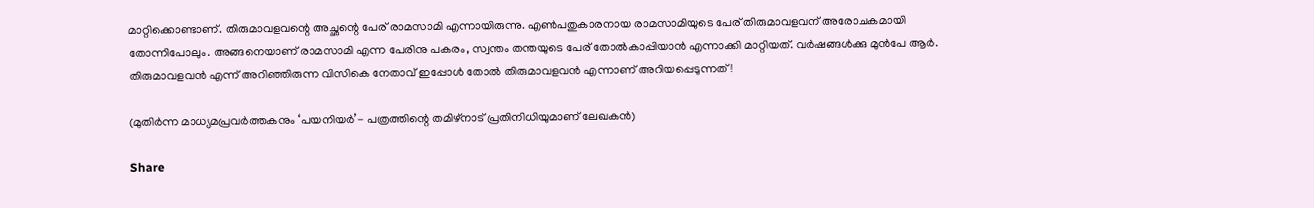മാറ്റിക്കൊണ്ടാണ്. തിരുമാവളവന്റെ അച്ഛന്റെ പേര് രാമസാമി എന്നായിരുന്നു. എണ്‍പതുകാരനായ രാമസാമിയുടെ പേര് തിരുമാവളവന് അരോചകമായി തോന്നിപോലും. അങ്ങനെയാണ് രാമസാമി എന്ന പേരിനു പകരം, സ്വന്തം തന്തയുടെ പേര് തോല്‍കാപ്പിയാന്‍ എന്നാക്കി മാറ്റിയത്. വര്‍ഷങ്ങള്‍ക്കു മുന്‍പേ ആര്‍. തിരുമാവളവന്‍ എന്ന് അറിഞ്ഞിരുന്ന വിസികെ നേതാവ് ഇപ്പോള്‍ തോല്‍ തിരുമാവളവന്‍ എന്നാണ് അറിയപ്പെടുന്നത്!

(മുതിര്‍ന്ന മാധ്യമപ്രവര്‍ത്തകനും ‘പയനിയര്‍’- പത്രത്തിന്റെ തമിഴ്‌നാട് പ്രതിനിധിയുമാണ് ലേഖകന്‍)

Share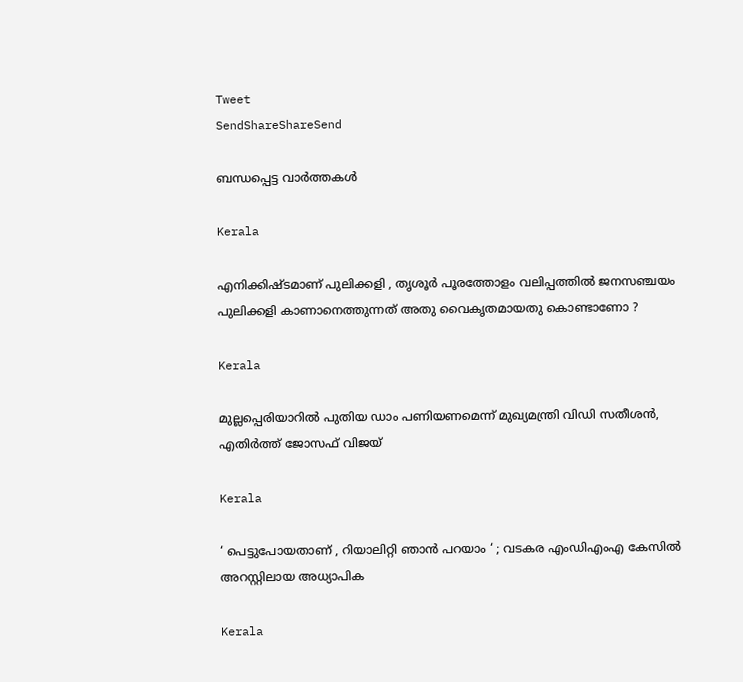Tweet
SendShareShareSend

ബന്ധപ്പെട്ട വാര്‍ത്തകള്‍

Kerala

എനിക്കിഷ്ടമാണ് പുലിക്കളി , തൃശൂർ പൂരത്തോളം വലിപ്പത്തിൽ ജനസഞ്ചയം പുലിക്കളി കാണാനെത്തുന്നത് അതു വൈകൃതമായതു കൊണ്ടാണോ ?

Kerala

മുല്ലപ്പെരിയാറിൽ പുതിയ ഡാം പണിയണമെന്ന് മുഖ്യമന്ത്രി വിഡി സതീശൻ, എതിർത്ത് ജോസഫ് വിജയ്

Kerala

‘ പെട്ടുപോയതാണ് , റിയാലിറ്റി ഞാൻ പറയാം ‘ ; വടകര എംഡിഎംഎ കേസിൽ അറസ്റ്റിലായ അധ്യാപിക

Kerala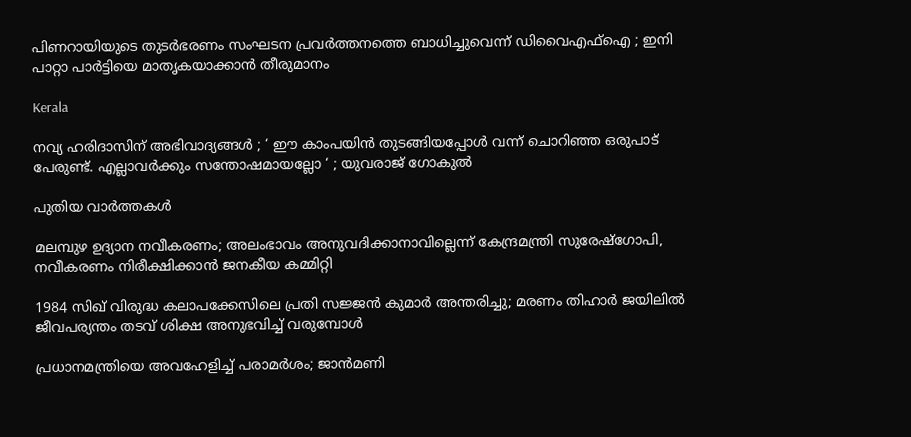പിണറായിയുടെ തുടര്‍ഭരണം സംഘടന പ്രവര്‍ത്തനത്തെ ബാധിച്ചുവെന്ന് ഡിവൈഎഫ്‌ഐ ; ഇനി പാറ്റാ പാർട്ടിയെ മാതൃകയാക്കാൻ തീരുമാനം

Kerala

നവ്യ ഹരിദാസിന് അഭിവാദ്യങ്ങള്‍ ; ‘ ഈ കാംപയിന്‍ തുടങ്ങിയപ്പോൾ വന്ന് ചൊറിഞ്ഞ ഒരുപാട് പേരുണ്ട്. എല്ലാവര്‍ക്കും സന്തോഷമായല്ലോ ‘ ; യുവരാജ് ഗോകുൽ

പുതിയ വാര്‍ത്തകള്‍

മലമ്പുഴ ഉദ്യാന നവീകരണം; അലംഭാവം അനുവദിക്കാനാവില്ലെന്ന് കേന്ദ്രമന്ത്രി സുരേഷ്‌ഗോപി, നവീകരണം നിരീക്ഷിക്കാന്‍ ജനകീയ കമ്മിറ്റി

1984 സിഖ് വിരുദ്ധ കലാപക്കേസിലെ പ്രതി സജ്ജൻ കുമാർ അന്തരിച്ചു; മരണം തിഹാർ ജയിലിൽ ജീവപര്യന്തം തടവ് ശിക്ഷ അനുഭവിച്ച് വരുമ്പോൾ

പ്രധാനമന്ത്രിയെ അവഹേളിച്ച് പരാമർശം; ജാൻമണി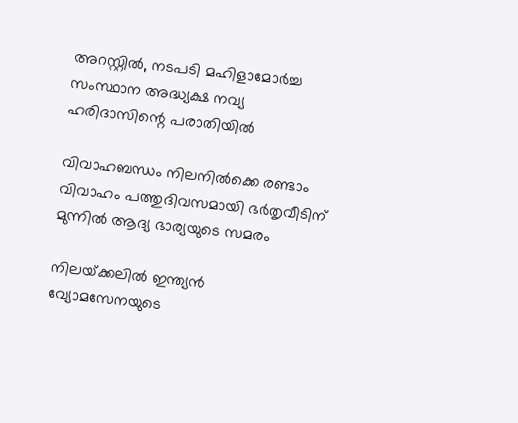അറസ്റ്റിൽ, നടപടി മഹിളാമോർച്ച സംസ്ഥാന അദ്ധ്യക്ഷ നവ്യ ഹരിദാസിന്റെ പരാതിയിൽ

വിവാഹബന്ധം നിലനില്‍ക്കെ രണ്ടാം വിവാഹം പത്തുദിവസമായി ഭര്‍തൃവീടിന് മുന്നില്‍ ആദ്യ ഭാര്യയുടെ സമരം

നിലയ്‌ക്കലിൽ ഇന്ത്യൻ വ്യോമസേനയുടെ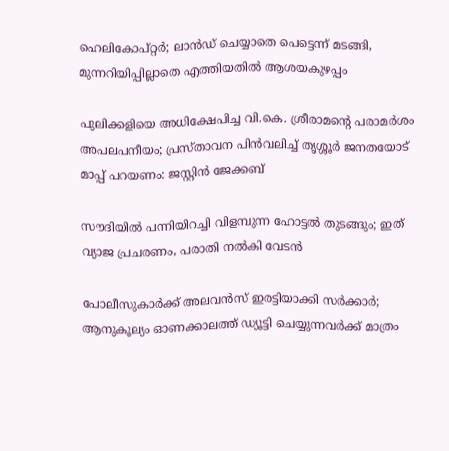ഹെലികോപ്റ്റർ; ലാൻഡ് ചെയ്യാതെ പെട്ടെന്ന് മടങ്ങി, മുന്നറിയിപ്പില്ലാതെ എത്തിയതിൽ ആശയകുഴപ്പം

പുലിക്കളിയെ അധിക്ഷേപിച്ച വി.കെ. ശ്രീരാമന്റെ പരാമർശം അപലപനീയം; പ്രസ്താവന പിൻവലിച്ച് തൃശ്ശൂർ ജനതയോട് മാപ്പ് പറയണം: ജസ്റ്റിൻ ജേക്കബ്

സൗദിയില്‍ പന്നിയിറച്ചി വിളമ്പുന്ന ഹോട്ടല്‍ തുടങ്ങും; ഇത് വ്യാജ പ്രചരണം, പരാതി നല്‍കി വേടന്‍

പോലീസുകാർക്ക് അലവൻസ് ഇരട്ടിയാക്കി സർക്കാർ; ആനുകൂല്യം ഓണക്കാലത്ത് ഡ്യൂട്ടി ചെയ്യുന്നവർക്ക് മാത്രം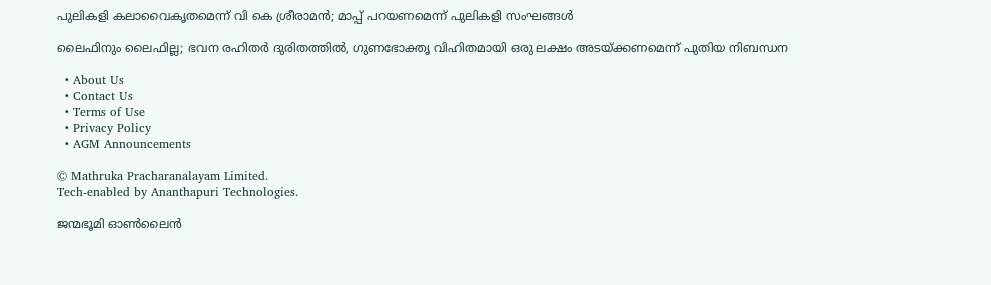പുലികളി കലാവൈകൃതമെന്ന് വി കെ ശ്രീരാമൻ; മാപ്പ് പറയണമെന്ന് പുലികളി സംഘങ്ങൾ

ലൈഫിനും ലൈഫില്ല; ഭവന രഹിതര്‍ ദുരിതത്തില്‍, ഗുണഭോക്തൃ വിഹിതമായി ഒരു ലക്ഷം അടയ്‌ക്കണമെന്ന് പുതിയ നിബന്ധന

  • About Us
  • Contact Us
  • Terms of Use
  • Privacy Policy
  • AGM Announcements

© Mathruka Pracharanalayam Limited.
Tech-enabled by Ananthapuri Technologies.

ജന്മഭൂമി ഓണ്‍ലൈന്‍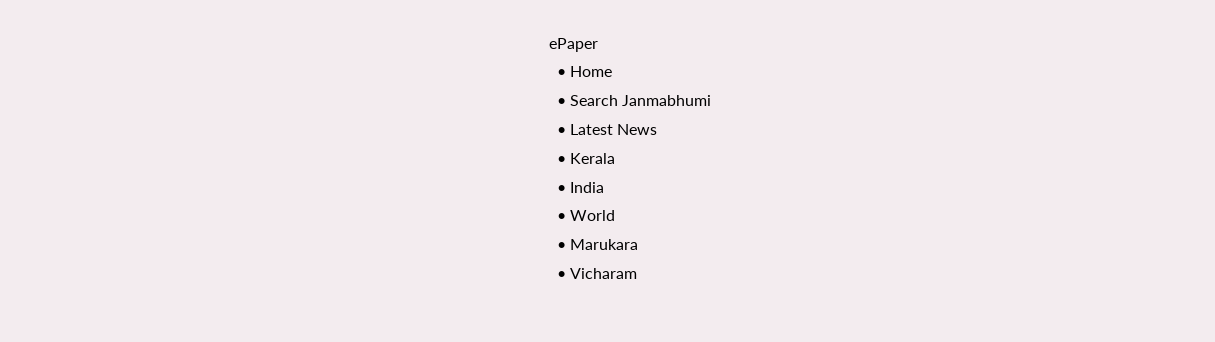ePaper
  • Home
  • Search Janmabhumi
  • Latest News
  • Kerala
  • India
  • World
  • Marukara
  • Vicharam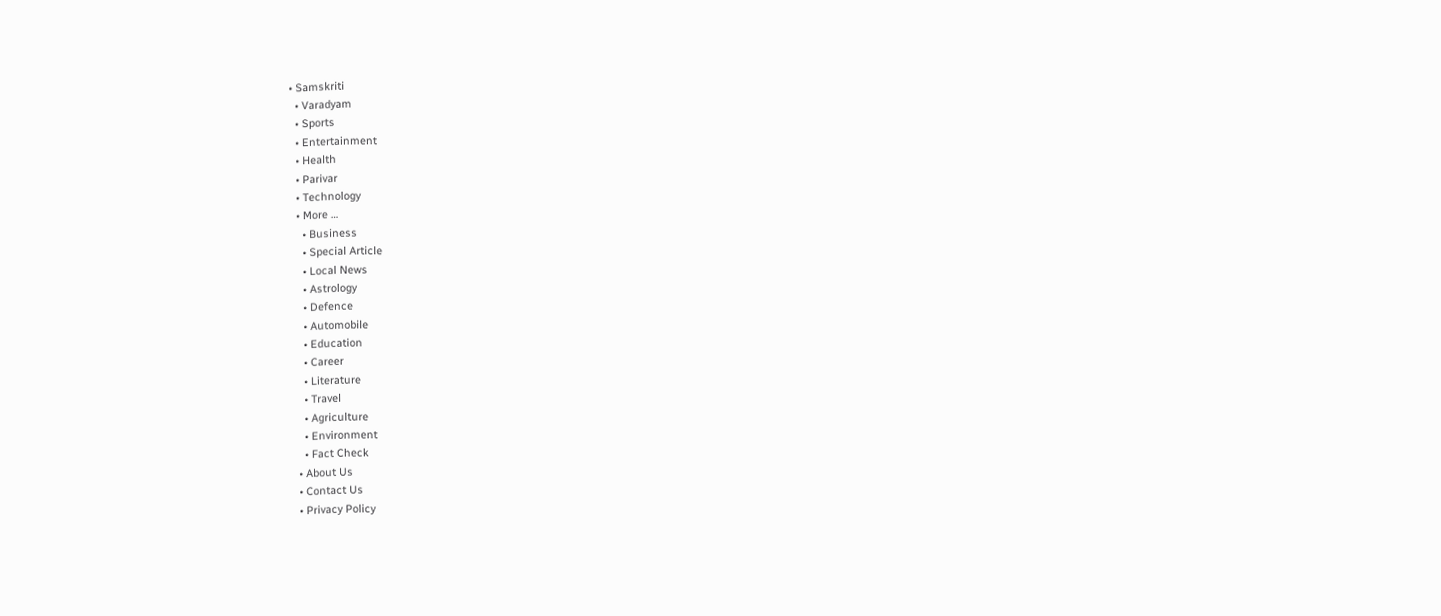• Samskriti
  • Varadyam
  • Sports
  • Entertainment
  • Health
  • Parivar
  • Technology
  • More …
    • Business
    • Special Article
    • Local News
    • Astrology
    • Defence
    • Automobile
    • Education
    • Career
    • Literature
    • Travel
    • Agriculture
    • Environment
    • Fact Check
  • About Us
  • Contact Us
  • Privacy Policy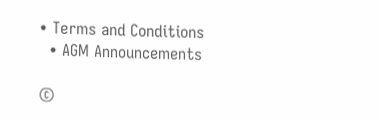• Terms and Conditions
  • AGM Announcements

©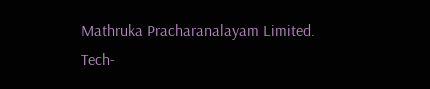Mathruka Pracharanalayam Limited.
Tech-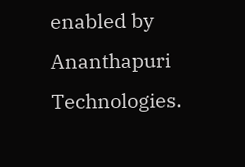enabled by Ananthapuri Technologies.